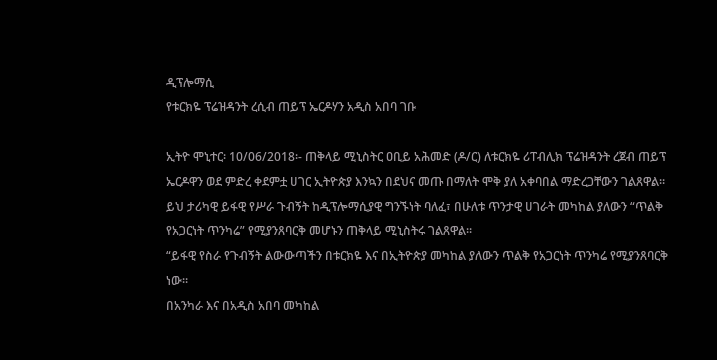ዲፕሎማሲ
የቱርክዬ ፕሬዝዳንት ረሲብ ጠይፕ ኤርዶሃን አዲስ አበባ ገቡ

ኢትዮ ሞኒተር፡ 10/06/2018፡- ጠቅላይ ሚኒስትር ዐቢይ አሕመድ (ዶ/ር) ለቱርክዬ ሪፐብሊክ ፕሬዝዳንት ረጀብ ጠይፕ ኤርዶዋን ወደ ምድረ ቀደምቷ ሀገር ኢትዮጵያ እንኳን በደህና መጡ በማለት ሞቅ ያለ አቀባበል ማድረጋቸውን ገልጸዋል።
ይህ ታሪካዊ ይፋዊ የሥራ ጉብኝት ከዲፕሎማሲያዊ ግንኙነት ባለፈ፣ በሁለቱ ጥንታዊ ሀገራት መካከል ያለውን “ጥልቅ የአጋርነት ጥንካሬ” የሚያንጸባርቅ መሆኑን ጠቅላይ ሚኒስትሩ ገልጸዋል።
“ይፋዊ የስራ የጉብኝት ልውውጣችን በቱርክዬ እና በኢትዮጵያ መካከል ያለውን ጥልቅ የአጋርነት ጥንካሬ የሚያንጸባርቅ ነው።
በአንካራ እና በአዲስ አበባ መካከል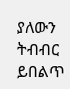ያለውን ትብብር ይበልጥ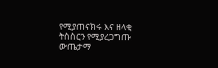የሚያጠናክሩ እና ዘላቂ ትስስርን የሚያረጋግጡ ውጤታማ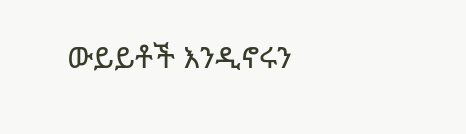ውይይቶች እንዲኖሩን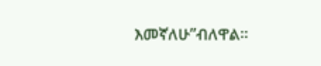እመኛለሁ”ብለዋል።